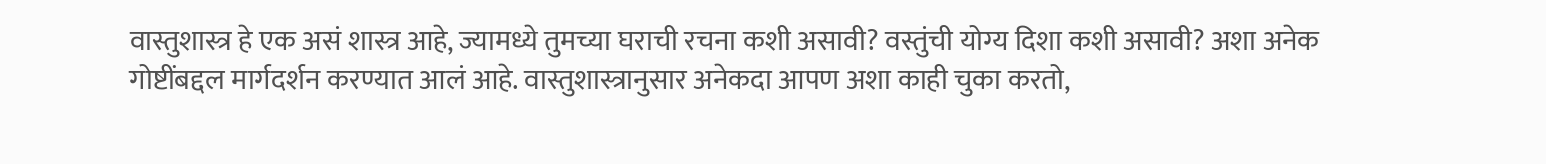वास्तुशास्त्र हे एक असं शास्त्र आहे, ज्यामध्ये तुमच्या घराची रचना कशी असावी? वस्तुंची योग्य दिशा कशी असावी? अशा अनेक गोष्टींबद्दल मार्गदर्शन करण्यात आलं आहे. वास्तुशास्त्रानुसार अनेकदा आपण अशा काही चुका करतो,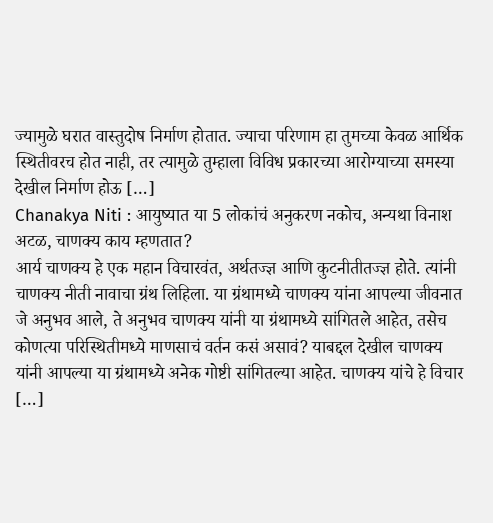ज्यामुळे घरात वास्तुदोष निर्माण होतात. ज्याचा परिणाम हा तुमच्या केवळ आर्थिक स्थितीवरच होत नाही, तर त्यामुळे तुम्हाला विविध प्रकारच्या आरोग्याच्या समस्या देखील निर्माण होऊ […]
Chanakya Niti : आयुष्यात या 5 लोकांचं अनुकरण नकोच, अन्यथा विनाश अटळ, चाणक्य काय म्हणतात?
आर्य चाणक्य हे एक महान विचारवंत, अर्थतज्ज्ञ आणि कुटनीतीतज्ज्ञ होते. त्यांनी चाणक्य नीती नावाचा ग्रंथ लिहिला. या ग्रंथामध्ये चाणक्य यांना आपल्या जीवनात जे अनुभव आले, ते अनुभव चाणक्य यांनी या ग्रंथामध्ये सांगितले आहेत, तसेच कोणत्या परिस्थितीमध्ये माणसाचं वर्तन कसं असावं? याबद्दल देखील चाणक्य यांनी आपल्या या ग्रंथामध्ये अनेक गोष्टी सांगितल्या आहेत. चाणक्य यांचे हे विचार […]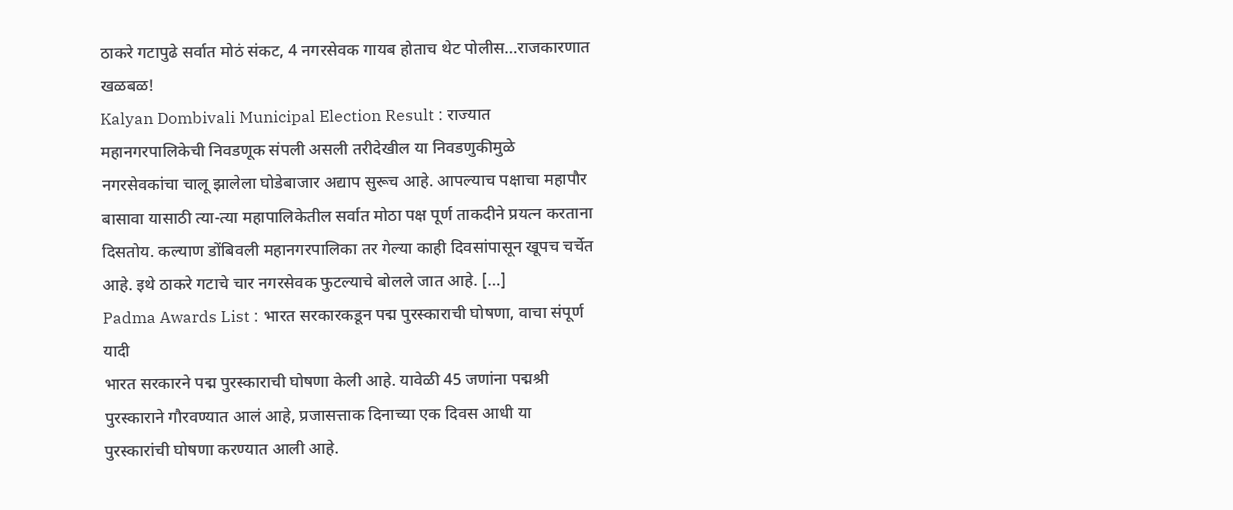ठाकरे गटापुढे सर्वात मोठं संकट, 4 नगरसेवक गायब होताच थेट पोलीस…राजकारणात खळबळ!
Kalyan Dombivali Municipal Election Result : राज्यात महानगरपालिकेची निवडणूक संपली असली तरीदेखील या निवडणुकीमुळे नगरसेवकांचा चालू झालेला घोडेबाजार अद्याप सुरूच आहे. आपल्याच पक्षाचा महापौर बासावा यासाठी त्या-त्या महापालिकेतील सर्वात मोठा पक्ष पूर्ण ताकदीने प्रयत्न करताना दिसतोय. कल्याण डोंबिवली महानगरपालिका तर गेल्या काही दिवसांपासून खूपच चर्चेत आहे. इथे ठाकरे गटाचे चार नगरसेवक फुटल्याचे बोलले जात आहे. […]
Padma Awards List : भारत सरकारकडून पद्म पुरस्काराची घोषणा, वाचा संपूर्ण यादी
भारत सरकारने पद्म पुरस्काराची घोषणा केली आहे. यावेळी 45 जणांना पद्मश्री पुरस्काराने गौरवण्यात आलं आहे, प्रजासत्ताक दिनाच्या एक दिवस आधी या पुरस्कारांची घोषणा करण्यात आली आहे.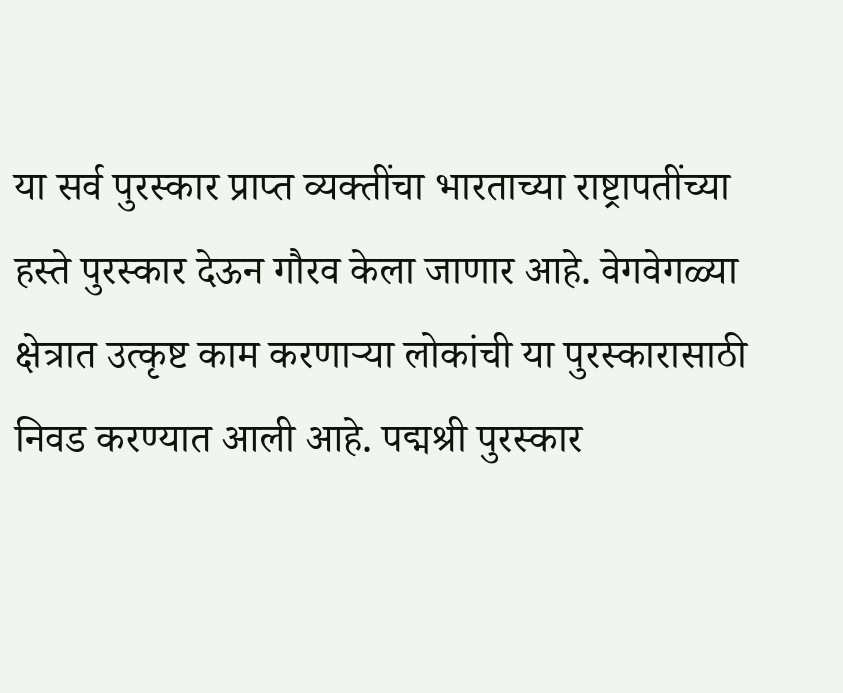या सर्व पुरस्कार प्राप्त व्यक्तींचा भारताच्या राष्ट्रापतींच्या हस्ते पुरस्कार देऊन गौरव केला जाणार आहे. वेगवेगळ्या क्षेत्रात उत्कृष्ट काम करणाऱ्या लोकांची या पुरस्कारासाठी निवड करण्यात आली आहे. पद्मश्री पुरस्कार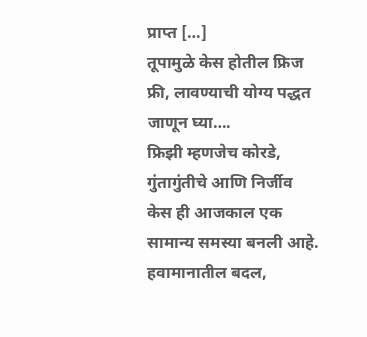प्राप्त […]
तूपामुळे केस होतील फ्रिज फ्री, लावण्याची योग्य पद्धत जाणून घ्या….
फ्रिझी म्हणजेच कोरडे, गुंतागुंतीचे आणि निर्जीव केस ही आजकाल एक सामान्य समस्या बनली आहे. हवामानातील बदल,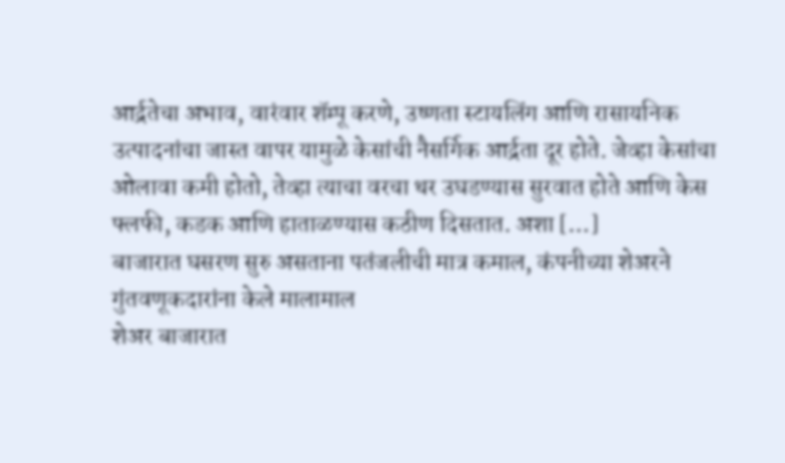आर्द्रतेचा अभाव, वारंवार शॅम्पू करणे, उष्णता स्टायलिंग आणि रासायनिक उत्पादनांचा जास्त वापर यामुळे केसांची नैसर्गिक आर्द्रता दूर होते. जेव्हा केसांचा ओलावा कमी होतो, तेव्हा त्याचा वरचा थर उघडण्यास सुरवात होते आणि केस फ्लफी, कडक आणि हाताळण्यास कठीण दिसतात. अशा […]
बाजारात घसरण सुरु असताना पतंजलीची मात्र कमाल, कंपनीच्या शेअरने गुंतवणूकदारांना केले मालामाल
शेअर बाजारात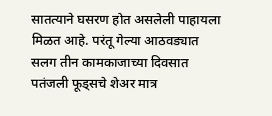सातत्याने घसरण होत असलेली पाहायला मिळत आहे. परंतू गेल्या आठवड्यात सलग तीन कामकाजाच्या दिवसात पतंजली फूड्सचे शेअर मात्र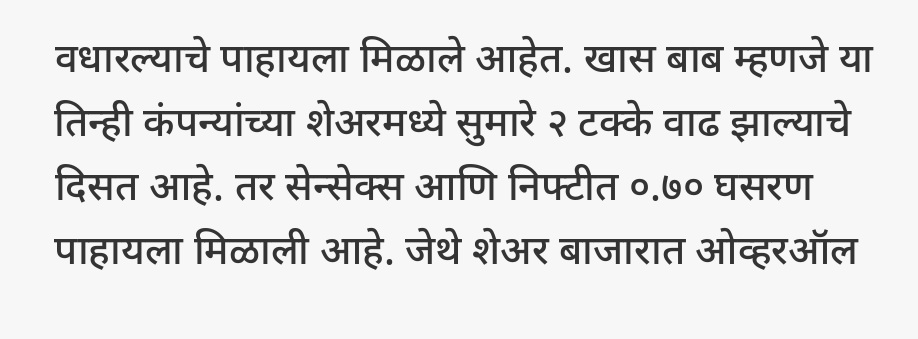वधारल्याचे पाहायला मिळाले आहेत. खास बाब म्हणजे या तिन्ही कंपन्यांच्या शेअरमध्ये सुमारे २ टक्के वाढ झाल्याचे दिसत आहे. तर सेन्सेक्स आणि निफ्टीत ०.७० घसरण पाहायला मिळाली आहे. जेथे शेअर बाजारात ओव्हरऑल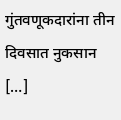गुंतवणूकदारांना तीन दिवसात नुकसान […]